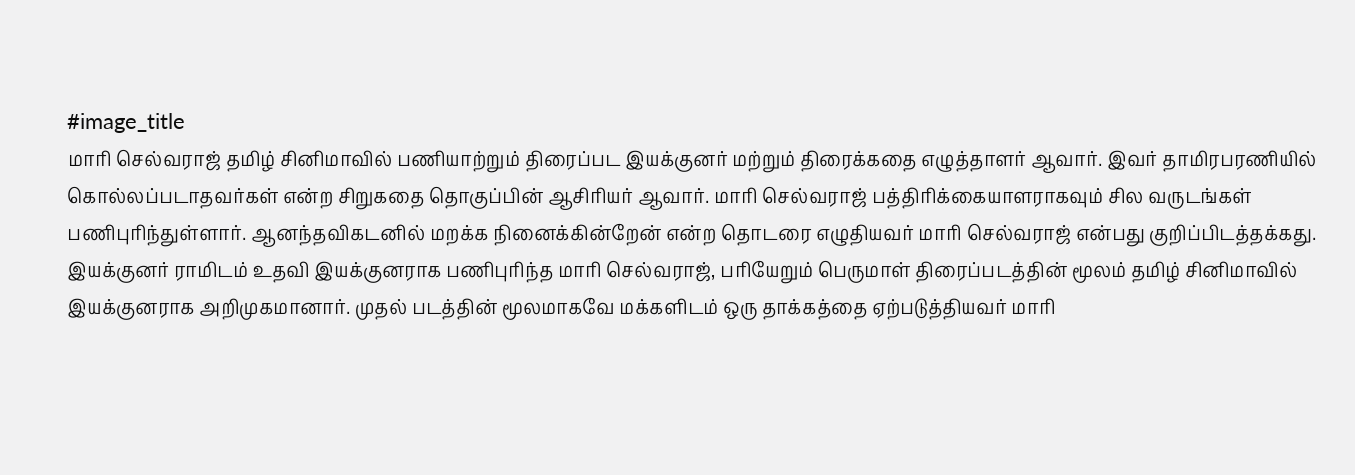#image_title
மாரி செல்வராஜ் தமிழ் சினிமாவில் பணியாற்றும் திரைப்பட இயக்குனர் மற்றும் திரைக்கதை எழுத்தாளர் ஆவார். இவர் தாமிரபரணியில் கொல்லப்படாதவர்கள் என்ற சிறுகதை தொகுப்பின் ஆசிரியர் ஆவார். மாரி செல்வராஜ் பத்திரிக்கையாளராகவும் சில வருடங்கள் பணிபுரிந்துள்ளார். ஆனந்தவிகடனில் மறக்க நினைக்கின்றேன் என்ற தொடரை எழுதியவர் மாரி செல்வராஜ் என்பது குறிப்பிடத்தக்கது.
இயக்குனர் ராமிடம் உதவி இயக்குனராக பணிபுரிந்த மாரி செல்வராஜ், பரியேறும் பெருமாள் திரைப்படத்தின் மூலம் தமிழ் சினிமாவில் இயக்குனராக அறிமுகமானார். முதல் படத்தின் மூலமாகவே மக்களிடம் ஒரு தாக்கத்தை ஏற்படுத்தியவர் மாரி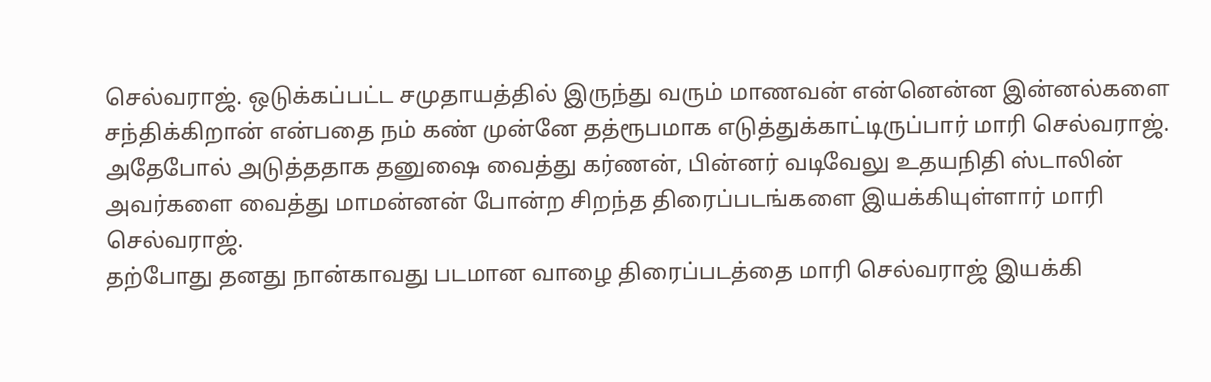செல்வராஜ். ஒடுக்கப்பட்ட சமுதாயத்தில் இருந்து வரும் மாணவன் என்னென்ன இன்னல்களை சந்திக்கிறான் என்பதை நம் கண் முன்னே தத்ரூபமாக எடுத்துக்காட்டிருப்பார் மாரி செல்வராஜ். அதேபோல் அடுத்ததாக தனுஷை வைத்து கர்ணன், பின்னர் வடிவேலு உதயநிதி ஸ்டாலின் அவர்களை வைத்து மாமன்னன் போன்ற சிறந்த திரைப்படங்களை இயக்கியுள்ளார் மாரி செல்வராஜ்.
தற்போது தனது நான்காவது படமான வாழை திரைப்படத்தை மாரி செல்வராஜ் இயக்கி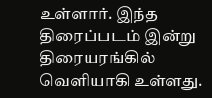உள்ளார். இந்த திரைப்படம் இன்று திரையரங்கில் வெளியாகி உள்ளது.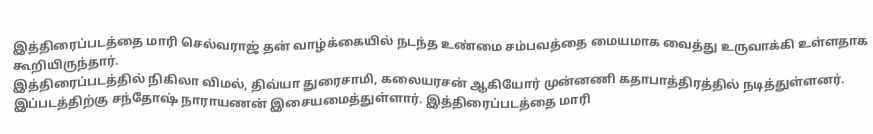இத்திரைப்படத்தை மாரி செல்வராஜ் தன் வாழ்க்கையில் நடந்த உண்மை சம்பவத்தை மையமாக வைத்து உருவாக்கி உள்ளதாக கூறியிருந்தார்.
இத்திரைப்படத்தில் நிகிலா விமல், திவ்யா துரைசாமி, கலையரசன் ஆகியோர் முன்னணி கதாபாத்திரத்தில் நடித்துள்ளனர். இப்படத்திற்கு சந்தோஷ் நாராயணன் இசையமைத்துள்ளார். இத்திரைப்படத்தை மாரி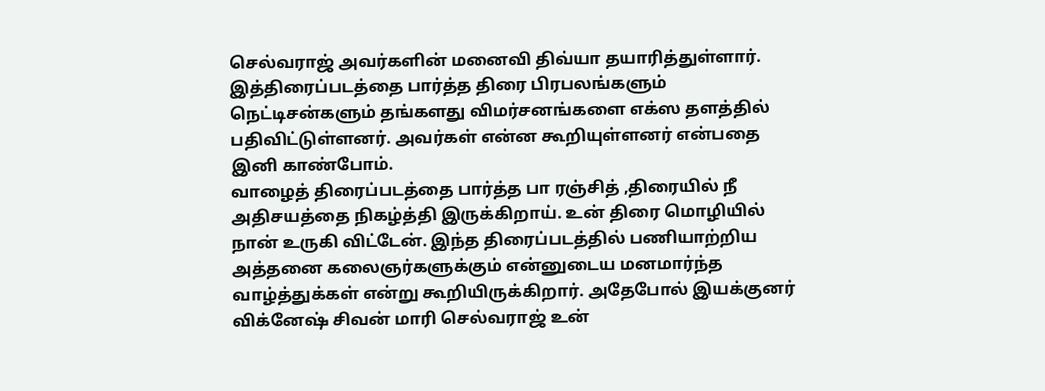செல்வராஜ் அவர்களின் மனைவி திவ்யா தயாரித்துள்ளார். இத்திரைப்படத்தை பார்த்த திரை பிரபலங்களும் நெட்டிசன்களும் தங்களது விமர்சனங்களை எக்ஸ தளத்தில் பதிவிட்டுள்ளனர். அவர்கள் என்ன கூறியுள்ளனர் என்பதை இனி காண்போம்.
வாழைத் திரைப்படத்தை பார்த்த பா ரஞ்சித் ,திரையில் நீ அதிசயத்தை நிகழ்த்தி இருக்கிறாய். உன் திரை மொழியில் நான் உருகி விட்டேன். இந்த திரைப்படத்தில் பணியாற்றிய அத்தனை கலைஞர்களுக்கும் என்னுடைய மனமார்ந்த வாழ்த்துக்கள் என்று கூறியிருக்கிறார். அதேபோல் இயக்குனர் விக்னேஷ் சிவன் மாரி செல்வராஜ் உன்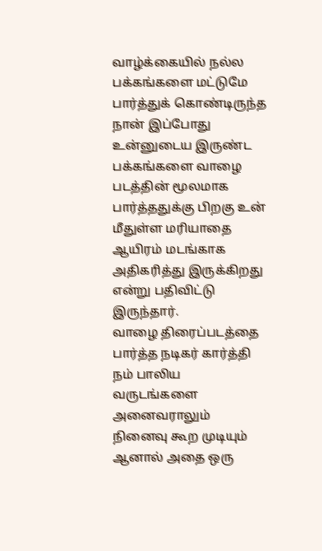வாழ்க்கையில் நல்ல பக்கங்களை மட்டுமே பார்த்துக் கொண்டிருந்த நான் இப்போது உன்னுடைய இருண்ட பக்கங்களை வாழை படத்தின் மூலமாக பார்த்ததுக்கு பிறகு உன் மீதுள்ள மரியாதை ஆயிரம் மடங்காக அதிகரித்து இருக்கிறது என்று பதிவிட்டு இருந்தார்.
வாழை திரைப்படத்தை பார்த்த நடிகர் கார்த்தி நம் பாலிய வருடங்களை அனைவராலும் நினைவு கூற முடியும் ஆனால் அதை ஒரு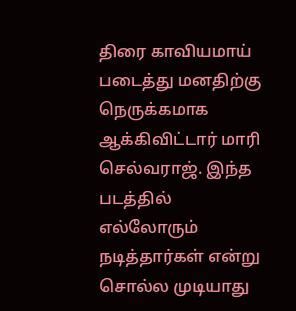திரை காவியமாய் படைத்து மனதிற்கு நெருக்கமாக ஆக்கிவிட்டார் மாரி செல்வராஜ். இந்த படத்தில் எல்லோரும் நடித்தார்கள் என்று சொல்ல முடியாது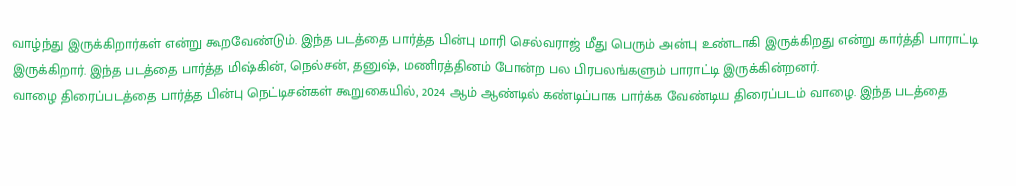வாழ்ந்து இருக்கிறார்கள் என்று கூறவேண்டும். இந்த படத்தை பார்த்த பின்பு மாரி செல்வராஜ் மீது பெரும் அன்பு உண்டாகி இருக்கிறது என்று கார்த்தி பாராட்டி இருக்கிறார். இந்த படத்தை பார்த்த மிஷ்கின், நெல்சன், தனுஷ், மணிரத்தினம் போன்ற பல பிரபலங்களும் பாராட்டி இருக்கின்றனர்.
வாழை திரைப்படத்தை பார்த்த பின்பு நெட்டிசன்கள் கூறுகையில், 2024 ஆம் ஆண்டில் கண்டிப்பாக பார்க்க வேண்டிய திரைப்படம் வாழை. இந்த படத்தை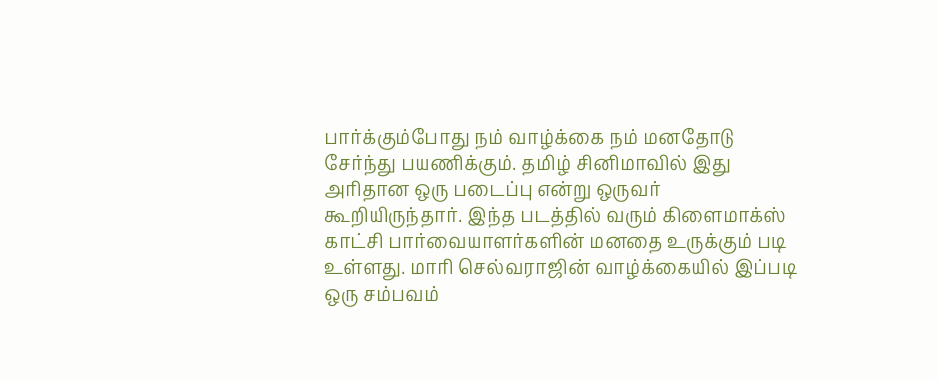பார்க்கும்போது நம் வாழ்க்கை நம் மனதோடு சேர்ந்து பயணிக்கும். தமிழ் சினிமாவில் இது அரிதான ஒரு படைப்பு என்று ஒருவர் கூறியிருந்தார். இந்த படத்தில் வரும் கிளைமாக்ஸ் காட்சி பார்வையாளர்களின் மனதை உருக்கும் படி உள்ளது. மாரி செல்வராஜின் வாழ்க்கையில் இப்படி ஒரு சம்பவம்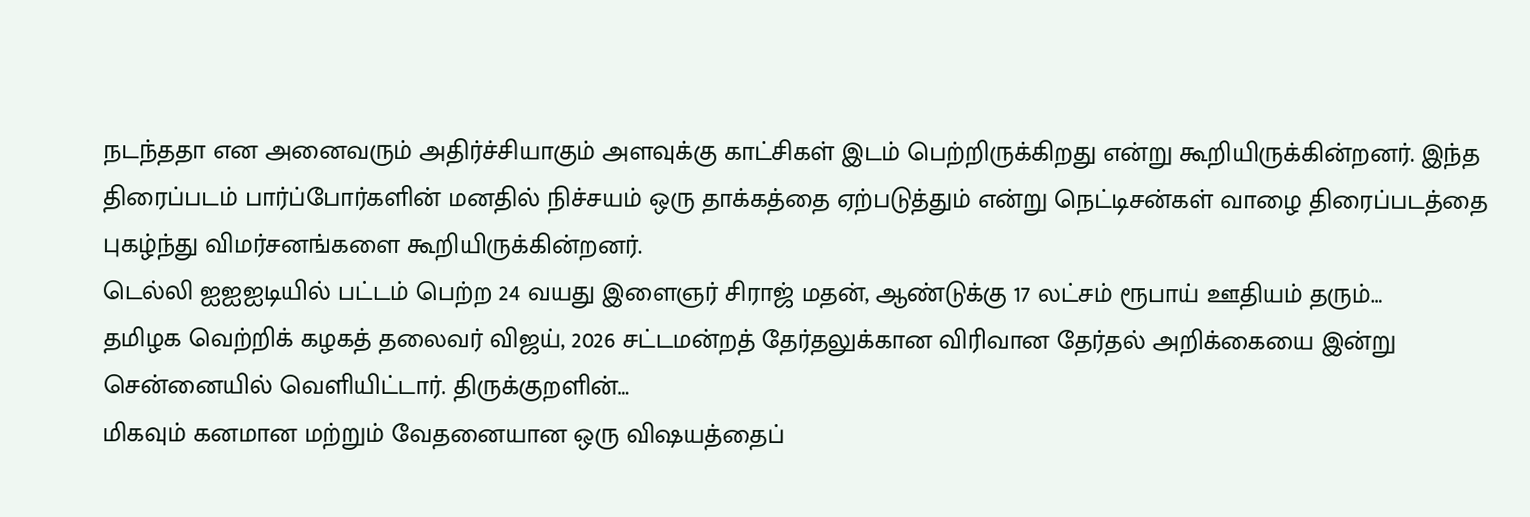நடந்ததா என அனைவரும் அதிர்ச்சியாகும் அளவுக்கு காட்சிகள் இடம் பெற்றிருக்கிறது என்று கூறியிருக்கின்றனர். இந்த திரைப்படம் பார்ப்போர்களின் மனதில் நிச்சயம் ஒரு தாக்கத்தை ஏற்படுத்தும் என்று நெட்டிசன்கள் வாழை திரைப்படத்தை புகழ்ந்து விமர்சனங்களை கூறியிருக்கின்றனர்.
டெல்லி ஐஐஐடியில் பட்டம் பெற்ற 24 வயது இளைஞர் சிராஜ் மதன், ஆண்டுக்கு 17 லட்சம் ரூபாய் ஊதியம் தரும்…
தமிழக வெற்றிக் கழகத் தலைவர் விஜய், 2026 சட்டமன்றத் தேர்தலுக்கான விரிவான தேர்தல் அறிக்கையை இன்று சென்னையில் வெளியிட்டார். திருக்குறளின்…
மிகவும் கனமான மற்றும் வேதனையான ஒரு விஷயத்தைப்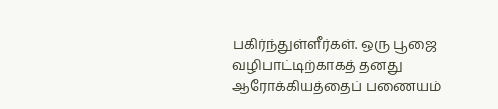பகிர்ந்துள்ளீர்கள். ஒரு பூஜை வழிபாட்டிற்காகத் தனது ஆரோக்கியத்தைப் பணையம்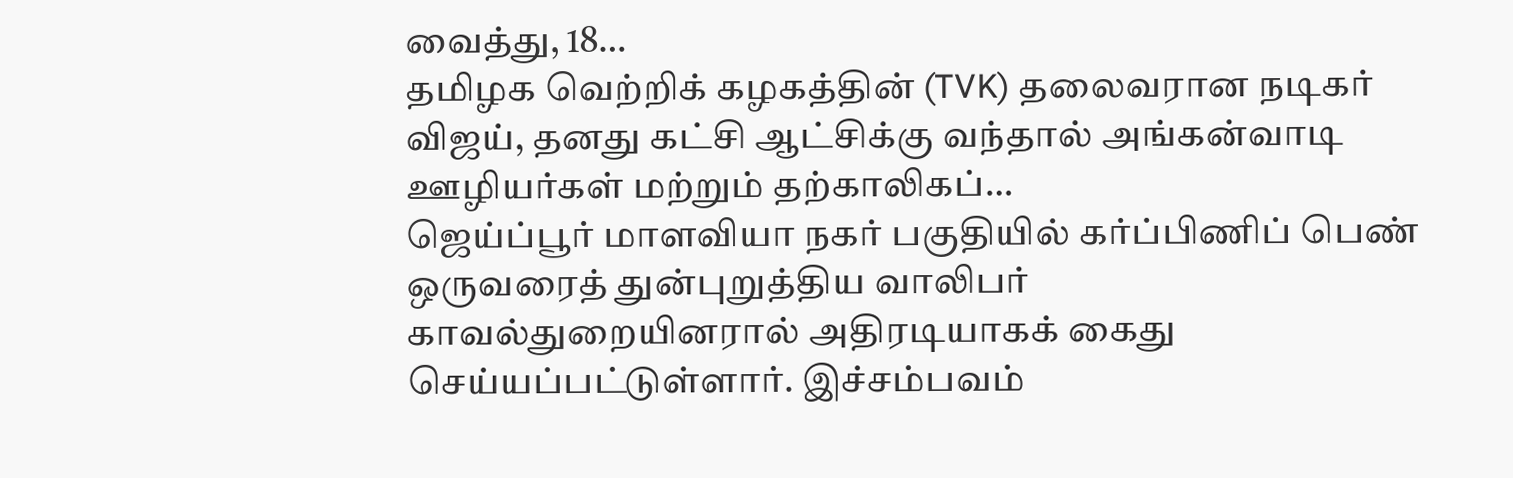வைத்து, 18…
தமிழக வெற்றிக் கழகத்தின் (TVK) தலைவரான நடிகர் விஜய், தனது கட்சி ஆட்சிக்கு வந்தால் அங்கன்வாடி ஊழியர்கள் மற்றும் தற்காலிகப்…
ஜெய்ப்பூர் மாளவியா நகர் பகுதியில் கர்ப்பிணிப் பெண் ஒருவரைத் துன்புறுத்திய வாலிபர் காவல்துறையினரால் அதிரடியாகக் கைது செய்யப்பட்டுள்ளார். இச்சம்பவம்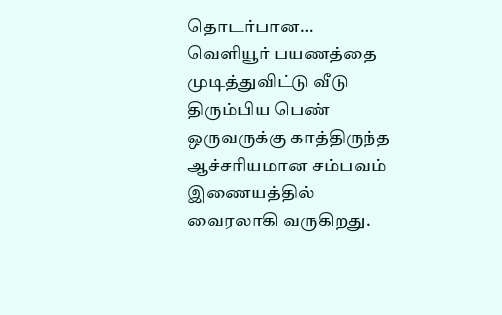தொடர்பான…
வெளியூர் பயணத்தை முடித்துவிட்டு வீடு திரும்பிய பெண் ஒருவருக்கு காத்திருந்த ஆச்சரியமான சம்பவம் இணையத்தில் வைரலாகி வருகிறது.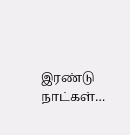இரண்டு நாட்கள்…